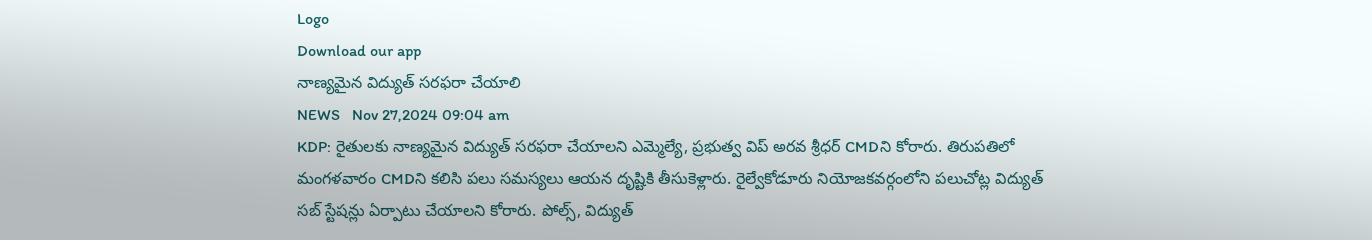Logo
Download our app
నాణ్యమైన విద్యుత్ సరఫరా చేయాలి
NEWS   Nov 27,2024 09:04 am
KDP: రైతులకు నాణ్యమైన విద్యుత్ సరఫరా చేయాలని ఎమ్మెల్యే, ప్రభుత్వ విప్ అరవ శ్రీధర్ CMDని కోరారు. తిరుపతిలో మంగళవారం CMDని కలిసి పలు సమస్యలు ఆయన దృష్టికి తీసుకెళ్లారు. రైల్వేకోడూరు నియోజకవర్గంలోని పలుచోట్ల విద్యుత్ సబ్ స్టేషన్లు ఏర్పాటు చేయాలని కోరారు. పోల్స్, విద్యుత్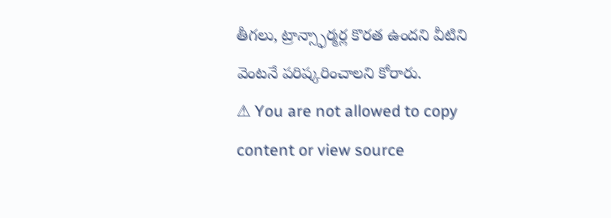తీగలు, ట్రాన్స్ఫార్మర్ల కొరత ఉందని వీటిని వెంటనే పరిష్కరించాలని కోరారు.
⚠ You are not allowed to copy content or view source